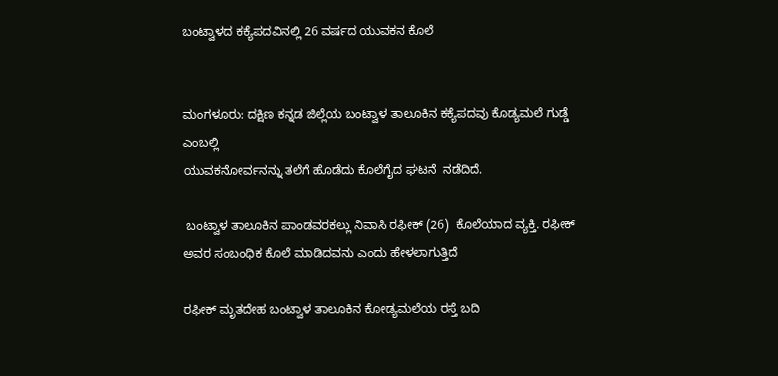ಬಂಟ್ವಾಳದ ಕಕ್ಯೆಪದವಿನಲ್ಲಿ 26 ವರ್ಷದ ಯುವಕನ ಕೊಲೆ


ಮಂಗಳೂರು: ದಕ್ಷಿಣ ಕನ್ನಡ ಜಿಲ್ಲೆಯ ಬಂಟ್ವಾಳ ತಾಲೂಕಿನ ಕಕ್ಯೆಪದವು ಕೊಡ್ಯಮಲೆ ಗುಡ್ಡೆ ಎಂಬಲ್ಲಿ
ಯುವಕನೋರ್ವನನ್ನು ತಲೆಗೆ ಹೊಡೆದು ಕೊಲೆಗೈದ ಘಟನೆ  ನಡೆದಿದೆ.

 ಬಂಟ್ವಾಳ ತಾಲೂಕಿನ ಪಾಂಡವರಕಲ್ಲು ನಿವಾಸಿ ರಫೀಕ್ (26)  ಕೊಲೆಯಾದ ವ್ಯಕ್ತಿ. ರಫೀಕ್ ಅವರ ಸಂಬಂಧಿಕ ಕೊಲೆ ಮಾಡಿದವನು ಎಂದು ಹೇಳಲಾಗುತ್ತಿದೆ

ರಫೀಕ್ ಮೃತದೇಹ ಬಂಟ್ವಾಳ ತಾಲೂಕಿನ ಕೋಡ್ಯಮಲೆಯ ರಸ್ತೆ ಬದಿ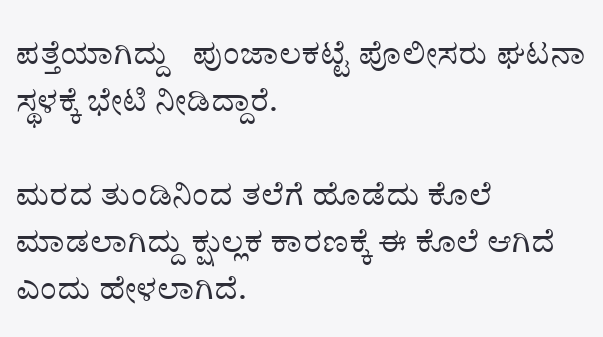ಪತ್ತೆಯಾಗಿದ್ದು   ಪುಂಜಾಲಕಟ್ಟೆ ಪೊಲೀಸರು ಘಟನಾ ಸ್ಥಳಕ್ಕೆ ಭೇಟಿ ನೀಡಿದ್ದಾರೆ.

ಮರದ ತುಂಡಿನಿಂದ ತಲೆಗೆ ಹೊಡೆದು ಕೊಲೆ ಮಾಡಲಾಗಿದ್ದು ಕ್ಷುಲ್ಲಕ ಕಾರಣಕ್ಕೆ ಈ ಕೊಲೆ ಆಗಿದೆ ಎಂದು ಹೇಳಲಾಗಿದೆ.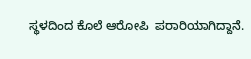ಸ್ಥಳದಿಂದ ಕೊಲೆ‌ ಆರೋಪಿ  ಪರಾರಿಯಾಗಿದ್ದಾನೆ.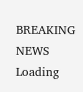BREAKING NEWS
Loading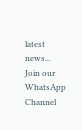latest news...
Join our WhatsApp Channel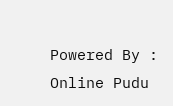Powered By : Online Pudu